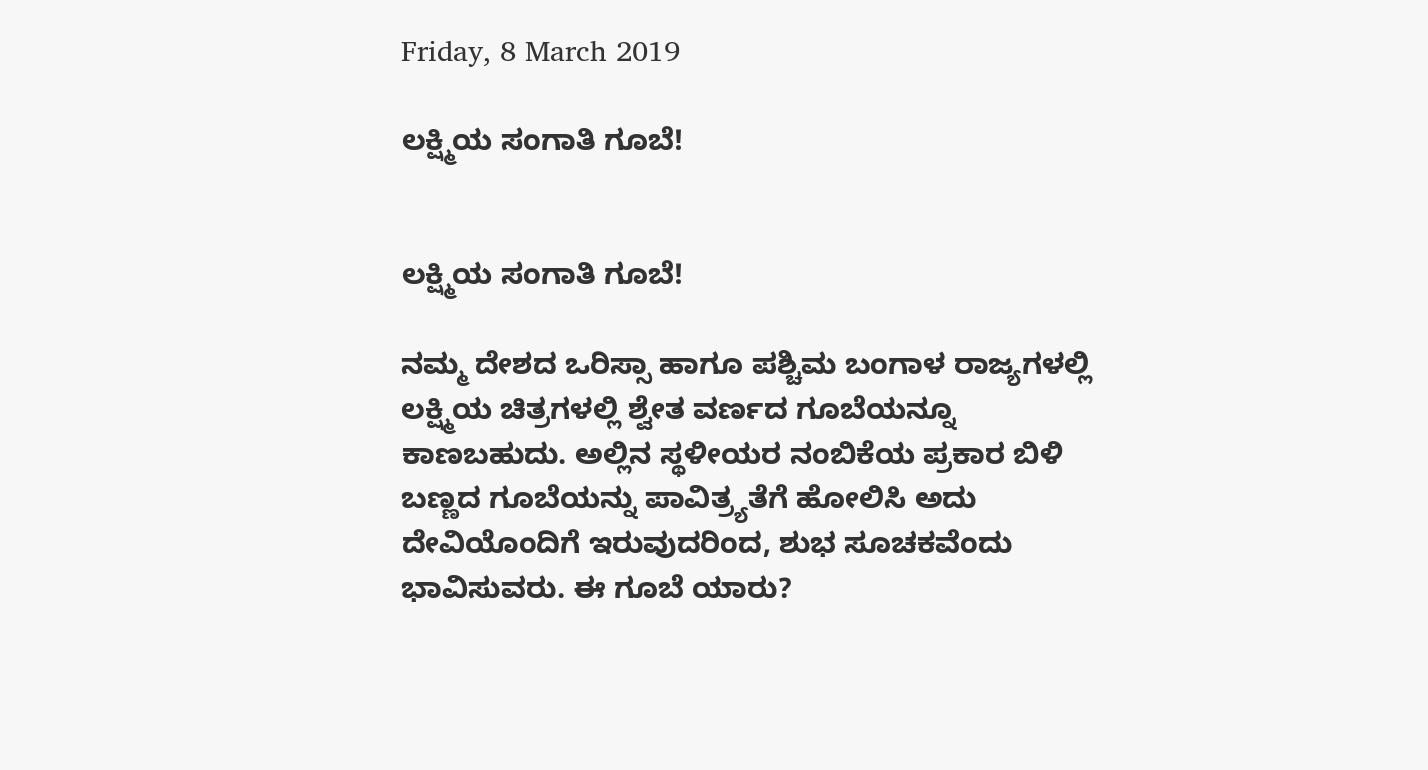Friday, 8 March 2019

ಲಕ್ಷ್ಮಿಯ ಸಂಗಾತಿ ಗೂಬೆ!


ಲಕ್ಷ್ಮಿಯ ಸಂಗಾತಿ ಗೂಬೆ!

ನಮ್ಮ ದೇಶದ ಒರಿಸ್ಸಾ ಹಾಗೂ ಪಶ್ಚಿಮ ಬಂಗಾಳ ರಾಜ್ಯಗಳಲ್ಲಿ ಲಕ್ಷ್ಮಿಯ ಚಿತ್ರಗಳಲ್ಲಿ ಶ್ವೇತ ವರ್ಣದ ಗೂಬೆಯನ್ನೂ ಕಾಣಬಹುದು. ಅಲ್ಲಿನ ಸ್ಥಳೀಯರ ನಂಬಿಕೆಯ ಪ್ರಕಾರ ಬಿಳಿ ಬಣ್ಣದ ಗೂಬೆಯನ್ನು ಪಾವಿತ್ರ್ಯತೆಗೆ ಹೋಲಿಸಿ ಅದು ದೇವಿಯೊಂದಿಗೆ ಇರುವುದರಿಂದ, ಶುಭ ಸೂಚಕವೆಂದು ಭಾವಿಸುವರು. ಈ ಗೂಬೆ ಯಾರು?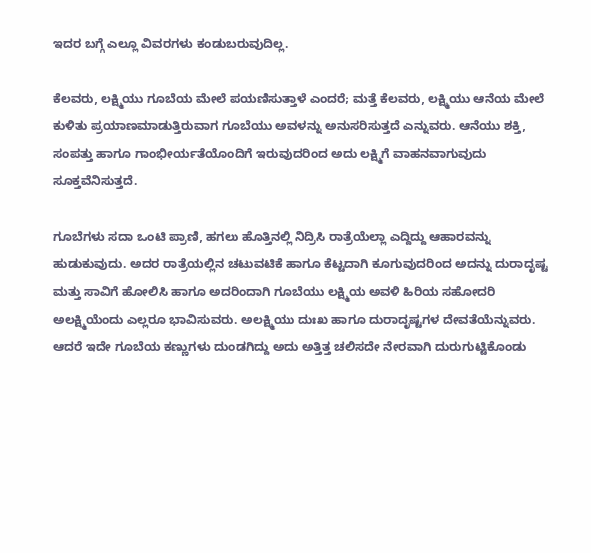ಇದರ ಬಗ್ಗೆ ಎಲ್ಲೂ ವಿವರಗಳು ಕಂಡುಬರುವುದಿಲ್ಲ.

ಕೆಲವರು, ಲಕ್ಷ್ಮಿಯು ಗೂಬೆಯ ಮೇಲೆ ಪಯಣಿಸುತ್ತಾಳೆ ಎಂದರೆ; ಮತ್ತೆ ಕೆಲವರು, ಲಕ್ಷ್ಮಿಯು ಆನೆಯ ಮೇಲೆ ಕುಳಿತು ಪ್ರಯಾಣಮಾಡುತ್ತಿರುವಾಗ ಗೂಬೆಯು ಅವಳನ್ನು ಅನುಸರಿಸುತ್ತದೆ ಎನ್ನುವರು. ಆನೆಯು ಶಕ್ತಿ, ಸಂಪತ್ತು ಹಾಗೂ ಗಾಂಭೀರ್ಯತೆಯೊಂದಿಗೆ ಇರುವುದರಿಂದ ಅದು ಲಕ್ಷ್ಮಿಗೆ ವಾಹನವಾಗುವುದು ಸೂಕ್ತವೆನಿಸುತ್ತದೆ.

ಗೂಬೆಗಳು ಸದಾ ಒಂಟಿ ಪ್ರಾಣಿ, ಹಗಲು ಹೊತ್ತಿನಲ್ಲಿ ನಿದ್ರಿಸಿ ರಾತ್ರೆಯೆಲ್ಲಾ ಎದ್ದಿದ್ದು ಆಹಾರವನ್ನು ಹುಡುಕುವುದು. ಅದರ ರಾತ್ರೆಯಲ್ಲಿನ ಚಟುವಟಿಕೆ ಹಾಗೂ ಕೆಟ್ಟದಾಗಿ ಕೂಗುವುದರಿಂದ ಅದನ್ನು ದುರಾದೃಷ್ಟ ಮತ್ತು ಸಾವಿಗೆ ಹೋಲಿಸಿ ಹಾಗೂ ಅದರಿಂದಾಗಿ ಗೂಬೆಯು ಲಕ್ಷ್ಮಿಯ ಅವಳಿ ಹಿರಿಯ ಸಹೋದರಿ ಅಲಕ್ಷ್ಮಿಯೆಂದು ಎಲ್ಲರೂ ಭಾವಿಸುವರು. ಅಲಕ್ಷ್ಮಿಯು ದುಃಖ ಹಾಗೂ ದುರಾದೃಷ್ಟಗಳ ದೇವತೆಯೆನ್ನುವರು. ಆದರೆ ಇದೇ ಗೂಬೆಯ ಕಣ್ಣುಗಳು ದುಂಡಗಿದ್ದು ಅದು ಅತ್ತಿತ್ತ ಚಲಿಸದೇ ನೇರವಾಗಿ ದುರುಗುಟ್ಟಿಕೊಂಡು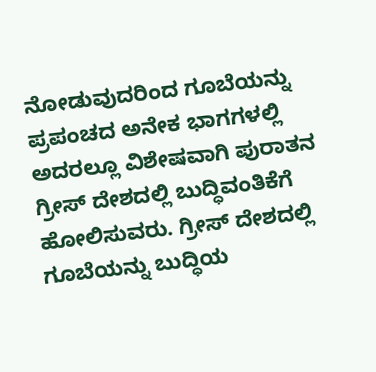ನೋಡುವುದರಿಂದ ಗೂಬೆಯನ್ನು ಪ್ರಪಂಚದ ಅನೇಕ ಭಾಗಗಳಲ್ಲಿ ಅದರಲ್ಲೂ ವಿಶೇಷವಾಗಿ ಪುರಾತನ ಗ್ರೀಸ್ ದೇಶದಲ್ಲಿ ಬುದ್ಧಿವಂತಿಕೆಗೆ ಹೋಲಿಸುವರು. ಗ್ರೀಸ್ ದೇಶದಲ್ಲಿ ಗೂಬೆಯನ್ನು ಬುದ್ಧಿಯ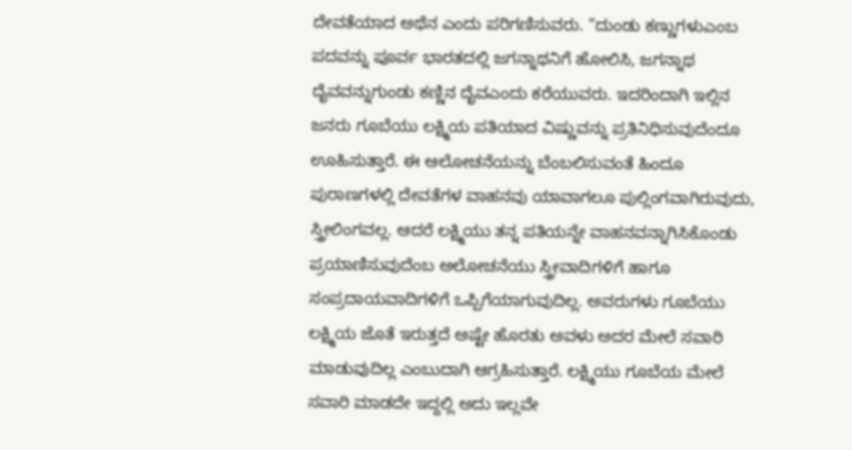ದೇವತೆಯಾದ ಅಥೆನ ಎಂದು ಪರಿಗಣಿಸುವರು. “ದುಂಡು ಕಣ್ಣುಗಳುಎಂಬ ಪದವನ್ನು ಪೂರ್ವ ಭಾರತದಲ್ಲಿ ಜಗನ್ನಾಥನಿಗೆ ಹೋಲಿಸಿ, ಜಗನ್ನಾಥ ದೈವವನ್ನುಗುಂಡು ಕಣ್ಣಿನ ದೈವಎಂದು ಕರೆಯುವರು. ಇದರಿಂದಾಗಿ ಇಲ್ಲಿನ ಜನರು ಗೂಬೆಯು ಲಕ್ಷ್ಮಿಯ ಪತಿಯಾದ ವಿಷ್ಣುವನ್ನು ಪ್ರತಿನಿಧಿಸುವುದೆಂದೂ ಊಹಿಸುತ್ತಾರೆ. ಈ ಆಲೋಚನೆಯನ್ನು ಬೆಂಬಲಿಸುವಂತೆ ಹಿಂದೂ ಪುರಾಣಗಳಲ್ಲಿ ದೇವತೆಗಳ ವಾಹನವು ಯಾವಾಗಲೂ ಪುಲ್ಲಿಂಗವಾಗಿರುವುದು, ಸ್ತ್ರೀಲಿಂಗವಲ್ಲ. ಆದರೆ ಲಕ್ಷ್ಮಿಯು ತನ್ನ ಪತಿಯನ್ನೇ ವಾಹನವನ್ನಾಗಿಸಿಕೊಂಡು ಪ್ರಯಾಣಿಸುವುದೆಂಬ ಅಲೋಚನೆಯು ಸ್ತ್ರೀವಾದಿಗಳಿಗೆ ಹಾಗೂ ಸಂಪ್ರದಾಯವಾದಿಗಳಿಗೆ ಒಪ್ಪಿಗೆಯಾಗುವುದಿಲ್ಲ. ಅವರುಗಳು ಗೂಬೆಯು ಲಕ್ಷ್ಮಿಯ ಜೊತೆ ಇರುತ್ತದೆ ಅಷ್ಟೇ ಹೊರತು ಅವಳು ಅದರ ಮೇಲೆ ಸವಾರಿ ಮಾಡುವುದಿಲ್ಲ ಎಂಬುದಾಗಿ ಆಗ್ರಹಿಸುತ್ತಾರೆ. ಲಕ್ಷ್ಮಿಯು ಗೂಬೆಯ ಮೇಲೆ ಸವಾರಿ ಮಾಡದೇ ಇದ್ದಲ್ಲಿ ಅದು ಇಲ್ಲವೇ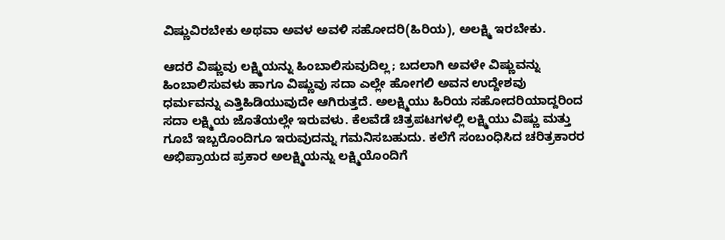ವಿಷ್ಣುವಿರಬೇಕು ಅಥವಾ ಅವಳ ಅವಳಿ ಸಹೋದರಿ(ಹಿರಿಯ), ಅಲಕ್ಷ್ಮಿ ಇರಬೇಕು.

ಆದರೆ ವಿಷ್ಣುವು ಲಕ್ಷ್ಮಿಯನ್ನು ಹಿಂಬಾಲಿಸುವುದಿಲ್ಲ; ಬದಲಾಗಿ ಅವಳೇ ವಿಷ್ಣುವನ್ನು ಹಿಂಬಾಲಿಸುವಳು ಹಾಗೂ ವಿಷ್ಣುವು ಸದಾ ಎಲ್ಲೇ ಹೋಗಲಿ ಅವನ ಉದ್ದೇಶವು ಧರ್ಮವನ್ನು ಎತ್ತಿಹಿಡಿಯುವುದೇ ಆಗಿರುತ್ತದೆ. ಅಲಕ್ಷ್ಮಿಯು ಹಿರಿಯ ಸಹೋದರಿಯಾದ್ದರಿಂದ ಸದಾ ಲಕ್ಷ್ಮಿಯ ಜೊತೆಯಲ್ಲೇ ಇರುವಳು. ಕೆಲವೆಡೆ ಚಿತ್ರಪಟಗಳಲ್ಲಿ ಲಕ್ಷ್ಮಿಯು ವಿಷ್ಣು ಮತ್ತು ಗೂಬೆ ಇಬ್ಬರೊಂದಿಗೂ ಇರುವುದನ್ನು ಗಮನಿಸಬಹುದು. ಕಲೆಗೆ ಸಂಬಂಧಿಸಿದ ಚರಿತ್ರಕಾರರ ಅಭಿಪ್ರಾಯದ ಪ್ರಕಾರ ಅಲಕ್ಷ್ಮಿಯನ್ನು ಲಕ್ಷ್ಮಿಯೊಂದಿಗೆ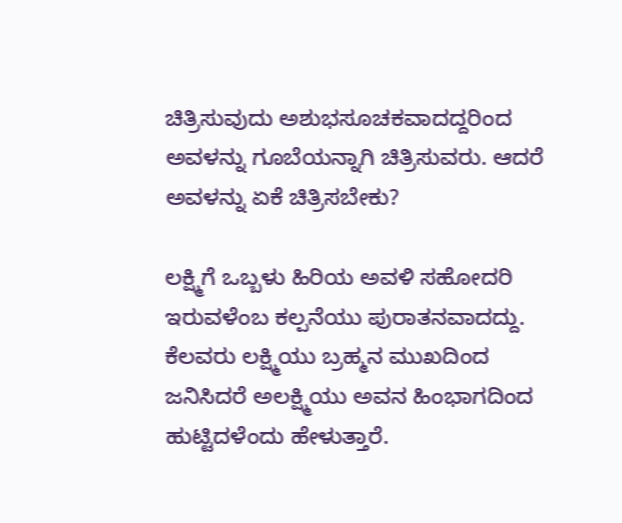ಚಿತ್ರಿಸುವುದು ಅಶುಭಸೂಚಕವಾದದ್ದರಿಂದ ಅವಳನ್ನು ಗೂಬೆಯನ್ನಾಗಿ ಚಿತ್ರಿಸುವರು. ಆದರೆ ಅವಳನ್ನು ಏಕೆ ಚಿತ್ರಿಸಬೇಕು?

ಲಕ್ಷ್ಮಿಗೆ ಒಬ್ಬಳು ಹಿರಿಯ ಅವಳಿ ಸಹೋದರಿ ಇರುವಳೆಂಬ ಕಲ್ಪನೆಯು ಪುರಾತನವಾದದ್ದು. ಕೆಲವರು ಲಕ್ಷ್ಮಿಯು ಬ್ರಹ್ಮನ ಮುಖದಿಂದ ಜನಿಸಿದರೆ ಅಲಕ್ಷ್ಮಿಯು ಅವನ ಹಿಂಭಾಗದಿಂದ ಹುಟ್ಟಿದಳೆಂದು ಹೇಳುತ್ತಾರೆ.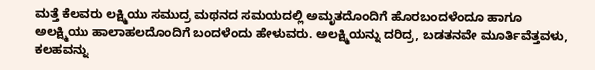ಮತ್ತೆ ಕೆಲವರು ಲಕ್ಷ್ಮಿಯು ಸಮುದ್ರ ಮಥನದ ಸಮಯದಲ್ಲಿ ಅಮೃತದೊಂದಿಗೆ ಹೊರಬಂದಳೆಂದೂ ಹಾಗೂ ಅಲಕ್ಷ್ಮಿಯು ಹಾಲಾಹಲದೊಂದಿಗೆ ಬಂದಳೆಂದು ಹೇಳುವರು. ಅಲಕ್ಷ್ಮಿಯನ್ನು ದರಿದ್ರ, ಬಡತನವೇ ಮೂರ್ತಿವೆತ್ತವಳು, ಕಲಹವನ್ನು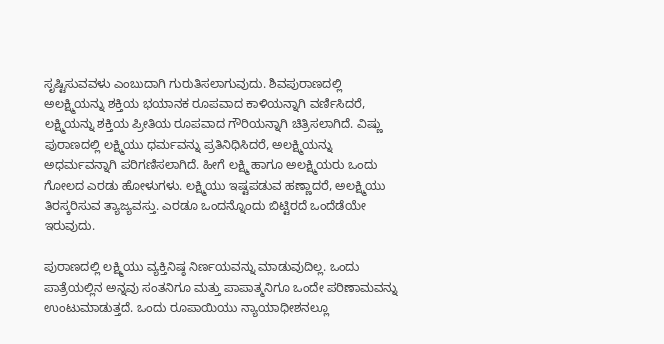ಸೃಷ್ಟಿಸುವವಳು ಎಂಬುದಾಗಿ ಗುರುತಿಸಲಾಗುವುದು. ಶಿವಪುರಾಣದಲ್ಲಿ ಅಲಕ್ಷ್ಮಿಯನ್ನು ಶಕ್ತಿಯ ಭಯಾನಕ ರೂಪವಾದ ಕಾಳಿಯನ್ನಾಗಿ ವರ್ಣಿಸಿದರೆ, ಲಕ್ಷ್ಮಿಯನ್ನು ಶಕ್ತಿಯ ಪ್ರೀತಿಯ ರೂಪವಾದ ಗೌರಿಯನ್ನಾಗಿ ಚಿತ್ರಿಸಲಾಗಿದೆ. ವಿಷ್ಣು ಪುರಾಣದಲ್ಲಿ ಲಕ್ಷ್ಮಿಯು ಧರ್ಮವನ್ನು ಪ್ರತಿನಿಧಿಸಿದರೆ, ಅಲಕ್ಷ್ಮಿಯನ್ನು ಅಧರ್ಮವನ್ನಾಗಿ ಪರಿಗಣಿಸಲಾಗಿದೆ. ಹೀಗೆ ಲಕ್ಷ್ಮಿ ಹಾಗೂ ಅಲಕ್ಷ್ಮಿಯರು ಒಂದು ಗೋಲದ ಎರಡು ಹೋಳುಗಳು. ಲಕ್ಷ್ಮಿಯು ಇಷ್ಟಪಡುವ ಹಣ್ಣಾದರೆ, ಅಲಕ್ಷ್ಮಿಯು ತಿರಸ್ಕರಿಸುವ ತ್ಯಾಜ್ಯವಸ್ತು. ಎರಡೂ ಒಂದನ್ನೊಂದು ಬಿಟ್ಟಿರದೆ ಒಂದೆಡೆಯೇ ಇರುವುದು.

ಪುರಾಣದಲ್ಲಿ ಲಕ್ಷ್ಮಿಯು ವ್ಯಕ್ತಿನಿಷ್ಠ ನಿರ್ಣಯವನ್ನು ಮಾಡುವುದಿಲ್ಲ. ಒಂದು ಪಾತ್ರೆಯಲ್ಲಿನ ಅನ್ನವು ಸಂತನಿಗೂ ಮತ್ತು ಪಾಪಾತ್ಮನಿಗೂ ಒಂದೇ ಪರಿಣಾಮವನ್ನು ಉಂಟುಮಾಡುತ್ತದೆ. ಒಂದು ರೂಪಾಯಿಯು ನ್ಯಾಯಾಧೀಶನಲ್ಲೂ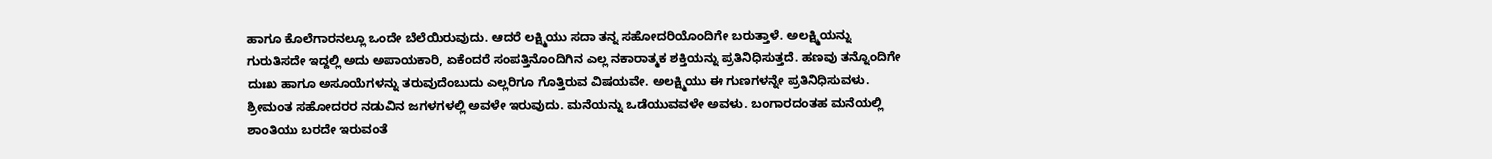ಹಾಗೂ ಕೊಲೆಗಾರನಲ್ಲೂ ಒಂದೇ ಬೆಲೆಯಿರುವುದು. ಆದರೆ ಲಕ್ಷ್ಮಿಯು ಸದಾ ತನ್ನ ಸಹೋದರಿಯೊಂದಿಗೇ ಬರುತ್ತಾಳೆ. ಅಲಕ್ಷ್ಮಿಯನ್ನು ಗುರುತಿಸದೇ ಇದ್ದಲ್ಲಿ ಅದು ಅಪಾಯಕಾರಿ, ಏಕೆಂದರೆ ಸಂಪತ್ತಿನೊಂದಿಗಿನ ಎಲ್ಲ ನಕಾರಾತ್ಮಕ ಶಕ್ತಿಯನ್ನು ಪ್ರತಿನಿಧಿಸುತ್ತದೆ. ಹಣವು ತನ್ನೊಂದಿಗೇ ದುಃಖ ಹಾಗೂ ಅಸೂಯೆಗಳನ್ನು ತರುವುದೆಂಬುದು ಎಲ್ಲರಿಗೂ ಗೊತ್ತಿರುವ ವಿಷಯವೇ. ಅಲಕ್ಷ್ಮಿಯು ಈ ಗುಣಗಳನ್ನೇ ಪ್ರತಿನಿಧಿಸುವಳು. ಶ್ರೀಮಂತ ಸಹೋದರರ ನಡುವಿನ ಜಗಳಗಳಲ್ಲಿ ಅವಳೇ ಇರುವುದು. ಮನೆಯನ್ನು ಒಡೆಯುವವಳೇ ಅವಳು. ಬಂಗಾರದಂತಹ ಮನೆಯಲ್ಲಿ ಶಾಂತಿಯು ಬರದೇ ಇರುವಂತೆ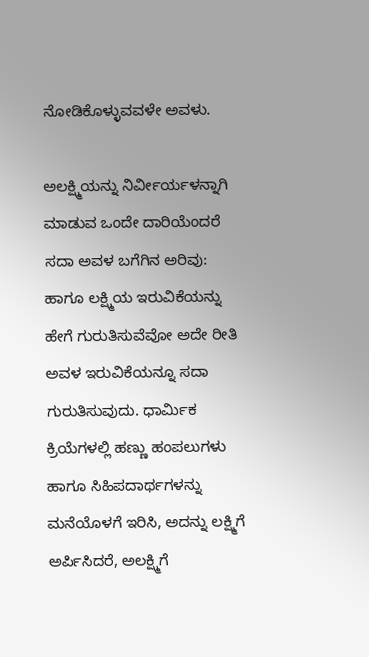ನೋಡಿಕೊಳ್ಳುವವಳೇ ಅವಳು.

ಅಲಕ್ಷ್ಮಿಯನ್ನು ನಿರ್ವೀರ್ಯಳನ್ನಾಗಿ ಮಾಡುವ ಒಂದೇ ದಾರಿಯೆಂದರೆ ಸದಾ ಅವಳ ಬಗೆಗಿನ ಅರಿವು: ಹಾಗೂ ಲಕ್ಷ್ಮಿಯ ಇರುವಿಕೆಯನ್ನು ಹೇಗೆ ಗುರುತಿಸುವೆವೋ ಅದೇ ರೀತಿ ಅವಳ ಇರುವಿಕೆಯನ್ನೂ ಸದಾ ಗುರುತಿಸುವುದು. ಧಾರ್ಮಿಕ ಕ್ರಿಯೆಗಳಲ್ಲಿ ಹಣ್ಣು ಹಂಪಲುಗಳು ಹಾಗೂ ಸಿಹಿಪದಾರ್ಥಗಳನ್ನು ಮನೆಯೊಳಗೆ ಇರಿಸಿ, ಅದನ್ನು ಲಕ್ಷ್ಮಿಗೆ ಅರ್ಪಿಸಿದರೆ, ಅಲಕ್ಷ್ಮಿಗೆ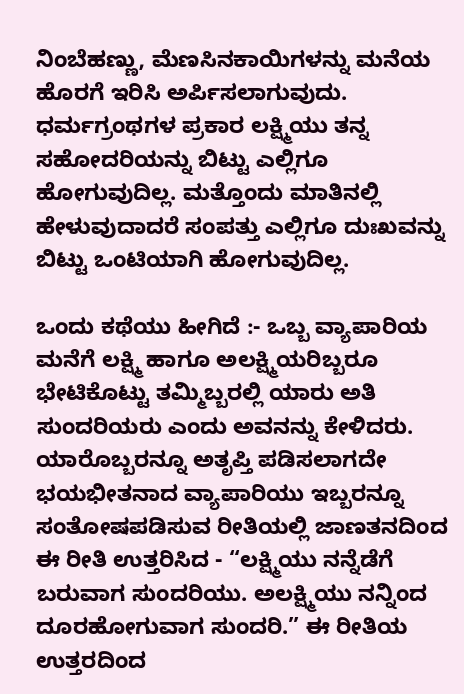ನಿಂಬೆಹಣ್ಣು, ಮೆಣಸಿನಕಾಯಿಗಳನ್ನು ಮನೆಯ ಹೊರಗೆ ಇರಿಸಿ ಅರ್ಪಿಸಲಾಗುವುದು. ಧರ್ಮಗ್ರಂಥಗಳ ಪ್ರಕಾರ ಲಕ್ಷ್ಮಿಯು ತನ್ನ ಸಹೋದರಿಯನ್ನು ಬಿಟ್ಟು ಎಲ್ಲಿಗೂ ಹೋಗುವುದಿಲ್ಲ. ಮತ್ತೊಂದು ಮಾತಿನಲ್ಲಿ ಹೇಳುವುದಾದರೆ ಸಂಪತ್ತು ಎಲ್ಲಿಗೂ ದುಃಖವನ್ನು ಬಿಟ್ಟು ಒಂಟಿಯಾಗಿ ಹೋಗುವುದಿಲ್ಲ.

ಒಂದು ಕಥೆಯು ಹೀಗಿದೆ :- ಒಬ್ಬ ವ್ಯಾಪಾರಿಯ ಮನೆಗೆ ಲಕ್ಷ್ಮಿ ಹಾಗೂ ಅಲಕ್ಷ್ಮಿಯರಿಬ್ಬರೂ ಭೇಟಿಕೊಟ್ಟು ತಮ್ಮಿಬ್ಬರಲ್ಲಿ ಯಾರು ಅತಿ ಸುಂದರಿಯರು ಎಂದು ಅವನನ್ನು ಕೇಳಿದರು. ಯಾರೊಬ್ಬರನ್ನೂ ಅತೃಪ್ತಿ ಪಡಿಸಲಾಗದೇ ಭಯಭೀತನಾದ ವ್ಯಾಪಾರಿಯು ಇಬ್ಬರನ್ನೂ ಸಂತೋಷಪಡಿಸುವ ರೀತಿಯಲ್ಲಿ ಜಾಣತನದಿಂದ ಈ ರೀತಿ ಉತ್ತರಿಸಿದ - “ಲಕ್ಷ್ಮಿಯು ನನ್ನೆಡೆಗೆ ಬರುವಾಗ ಸುಂದರಿಯು. ಅಲಕ್ಷ್ಮಿಯು ನನ್ನಿಂದ ದೂರಹೋಗುವಾಗ ಸುಂದರಿ.” ಈ ರೀತಿಯ ಉತ್ತರದಿಂದ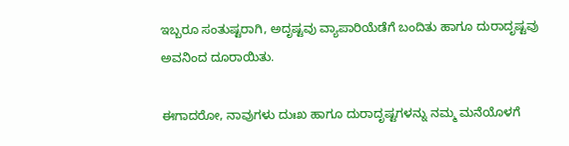ಇಬ್ಬರೂ ಸಂತುಷ್ಟರಾಗಿ, ಅದೃಷ್ಟವು ವ್ಯಾಪಾರಿಯೆಡೆಗೆ ಬಂದಿತು ಹಾಗೂ ದುರಾದೃಷ್ಟವು ಅವನಿಂದ ದೂರಾಯಿತು.

ಈಗಾದರೋ, ನಾವುಗಳು ದುಃಖ ಹಾಗೂ ದುರಾದೃಷ್ಟಗಳನ್ನು ನಮ್ಮ ಮನೆಯೊಳಗೆ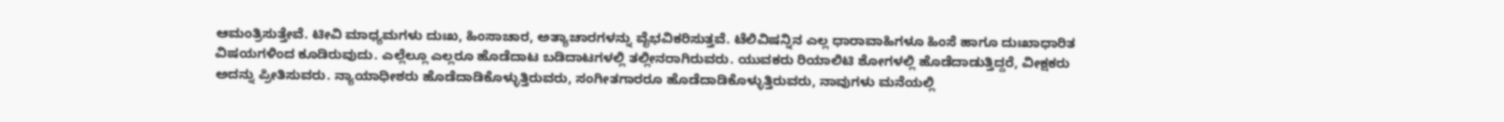ಆಮಂತ್ರಿಸುತ್ತೇವೆ. ಟೀವಿ ಮಾಧ್ಯಮಗಳು ದುಃಖ, ಹಿಂಸಾಚಾರ, ಅತ್ಯಾಚಾರಗಳನ್ನು ವೈಭವಿಕರಿಸುತ್ತವೆ. ಟೆಲಿವಿಷನ್ನಿನ ಎಲ್ಲ ಧಾರಾವಾಹಿಗಳೂ ಹಿಂಸೆ ಹಾಗೂ ದುಃಖಾಧಾರಿತ ವಿಷಯಗಳಿಂದ ಕೂಡಿರುವುದು. ಎಲ್ಲೆಲ್ಲೂ ಎಲ್ಲರೂ ಹೊಡೆದಾಟ ಬಡಿದಾಟಗಳಲ್ಲಿ ತಲ್ಲೀನರಾಗಿರುವರು. ಯುವಕರು ರಿಯಾಲಿಟಿ ಶೋಗಳಲ್ಲಿ ಹೊಡೆದಾಡುತ್ತಿದ್ದರೆ, ವೀಕ್ಷಕರು ಅದನ್ನು ಪ್ರೀತಿಸುವರು. ನ್ಯಾಯಾಧೀಶರು ಹೊಡೆದಾಡಿಕೊಳ್ಳುತ್ತಿರುವರು, ಸಂಗೀತಗಾರರೂ ಹೊಡೆದಾಡಿಕೊಳ್ಳುತ್ತಿರುವರು, ನಾವುಗಳು ಮನೆಯಲ್ಲಿ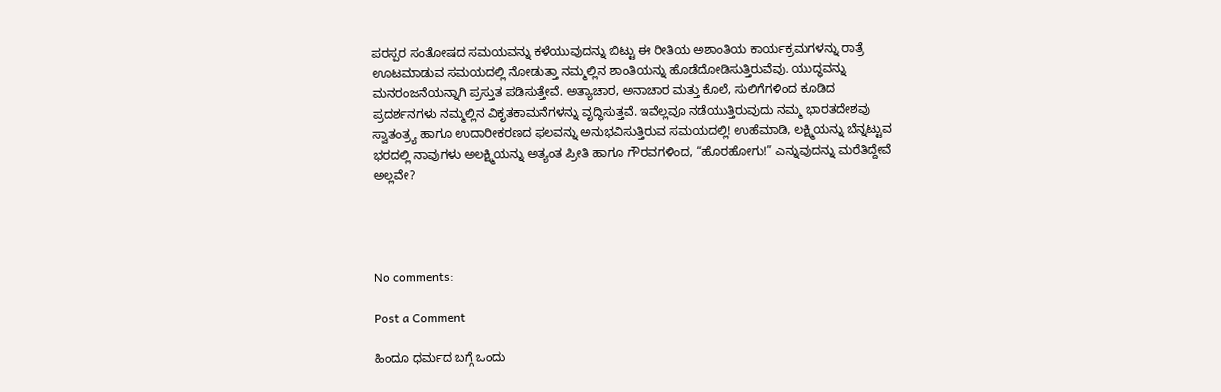ಪರಸ್ಪರ ಸಂತೋಷದ ಸಮಯವನ್ನು ಕಳೆಯುವುದನ್ನು ಬಿಟ್ಟು ಈ ರೀತಿಯ ಅಶಾಂತಿಯ ಕಾರ್ಯಕ್ರಮಗಳನ್ನು ರಾತ್ರೆ ಊಟಮಾಡುವ ಸಮಯದಲ್ಲಿ ನೋಡುತ್ತಾ ನಮ್ಮಲ್ಲಿನ ಶಾಂತಿಯನ್ನು ಹೊಡೆದೋಡಿಸುತ್ತಿರುವೆವು. ಯುದ್ಧವನ್ನು ಮನರಂಜನೆಯನ್ನಾಗಿ ಪ್ರಸ್ತುತ ಪಡಿಸುತ್ತೇವೆ. ಅತ್ಯಾಚಾರ, ಅನಾಚಾರ ಮತ್ತು ಕೊಲೆ, ಸುಲಿಗೆಗಳಿಂದ ಕೂಡಿದ ಪ್ರದರ್ಶನಗಳು ನಮ್ಮಲ್ಲಿನ ವಿಕೃತಕಾಮನೆಗಳನ್ನು ವೃದ್ಧಿಸುತ್ತವೆ. ಇವೆಲ್ಲವೂ ನಡೆಯುತ್ತಿರುವುದು ನಮ್ಮ ಭಾರತದೇಶವು ಸ್ವಾತಂತ್ರ್ಯ ಹಾಗೂ ಉದಾರೀಕರಣದ ಫಲವನ್ನು ಅನುಭವಿಸುತ್ತಿರುವ ಸಮಯದಲ್ಲಿ! ಉಹೆಮಾಡಿ, ಲಕ್ಷ್ಮಿಯನ್ನು ಬೆನ್ನಟ್ಟುವ ಭರದಲ್ಲಿ ನಾವುಗಳು ಅಲಕ್ಷ್ಮಿಯನ್ನು ಅತ್ಯಂತ ಪ್ರೀತಿ ಹಾಗೂ ಗೌರವಗಳಿಂದ, “ಹೊರಹೋಗು!” ಎನ್ನುವುದನ್ನು ಮರೆತಿದ್ದೇವೆ ಅಲ್ಲವೇ?




No comments:

Post a Comment

ಹಿಂದೂ ಧರ್ಮದ ಬಗ್ಗೆ ಒಂದು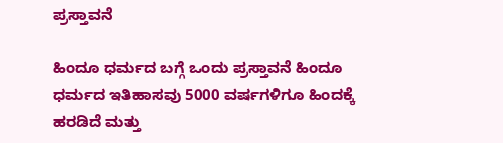ಪ್ರಸ್ತಾವನೆ

ಹಿಂದೂ ಧರ್ಮದ ಬಗ್ಗೆ ಒಂದು ಪ್ರಸ್ತಾವನೆ ಹಿಂದೂ ಧರ್ಮದ ಇತಿಹಾಸವು 5000 ವರ್ಷಗಳಿಗೂ ಹಿಂದಕ್ಕೆ ಹರಡಿದೆ ಮತ್ತು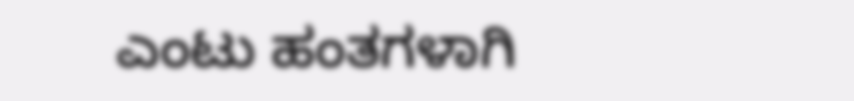ಎಂಟು ಹಂತಗಳಾಗಿ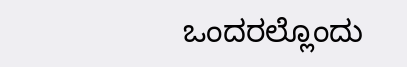ಒಂದರಲ್ಲೊಂದು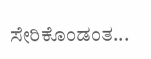ಸೇರಿಕೊಂಡಂತ...